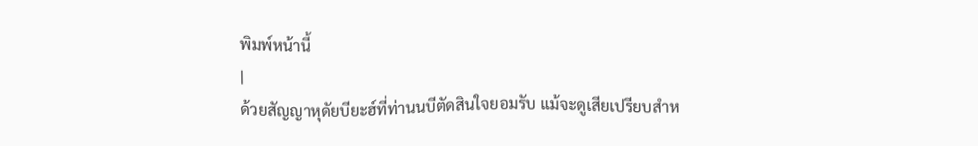พิมพ์หน้านี้
|
ด้วยสัญญาหุดัยบียะฮ์ที่ท่านนบีตัดสินใจยอมรับ แม้จะดูเสียเปรียบสำห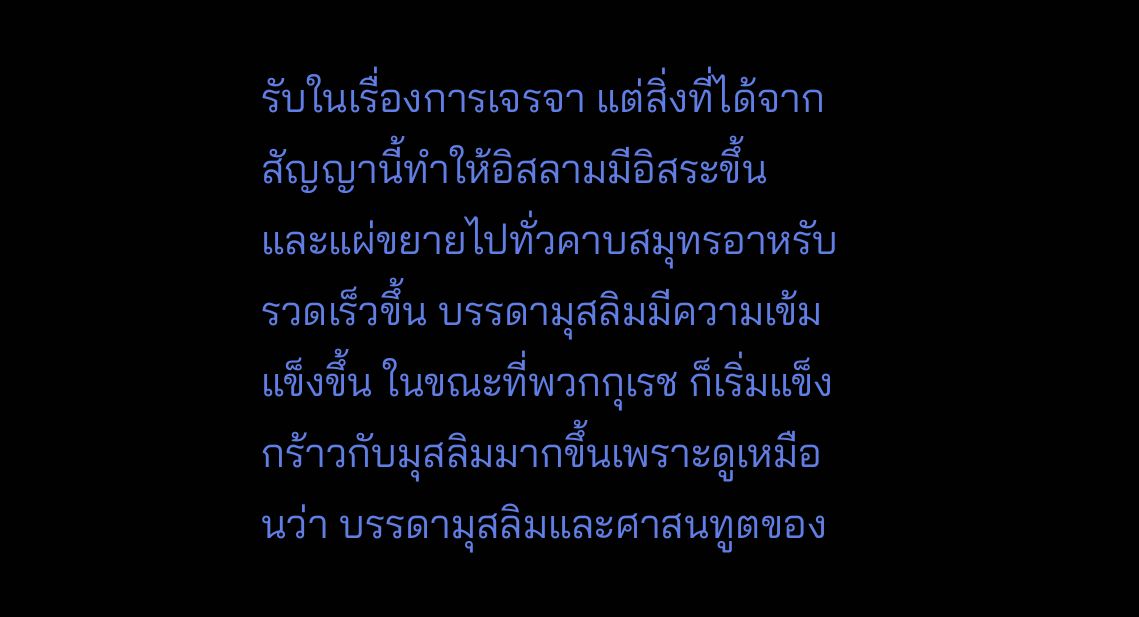รับในเรื่องการเจรจา แต่สิ่งที่ได้จากสัญญานี้ทำให้อิสลามมีอิสระขึ้น และแผ่ขยายไปทั่วคาบสมุทรอาหรับรวดเร็วขึ้น บรรดามุสลิมมีความเข้มแข็งขึ้น ในขณะที่พวกกุเรช ก็เริ่มแข็งกร้าวกับมุสลิมมากขึ้นเพราะดูเหมือนว่า บรรดามุสลิมและศาสนทูตของ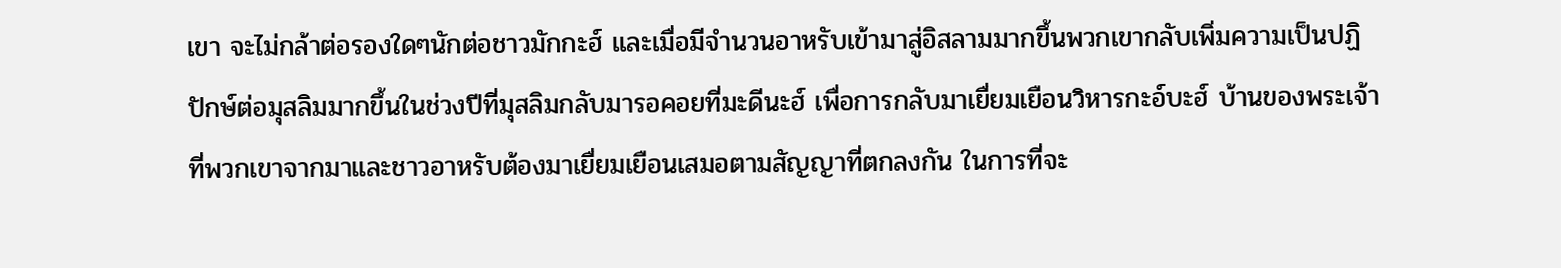เขา จะไม่กล้าต่อรองใดๆนักต่อชาวมักกะฮ์ และเมื่อมีจำนวนอาหรับเข้ามาสู่อิสลามมากขึ้นพวกเขากลับเพิ่มความเป็นปฏิปักษ์ต่อมุสลิมมากขึ้นในช่วงปีที่มุสลิมกลับมารอคอยที่มะดีนะฮ์ เพื่อการกลับมาเยื่ยมเยือนวิหารกะอ์บะฮ์ บ้านของพระเจ้าที่พวกเขาจากมาและชาวอาหรับต้องมาเยื่ยมเยือนเสมอตามสัญญาที่ตกลงกัน ในการที่จะ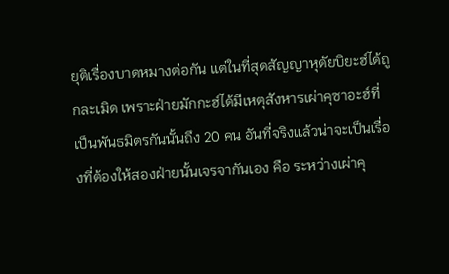ยุติเรื่องบาดหมางต่อกัน แต่ในที่สุดสัญญาหุดัยบิยะฮ์ได้ถูกละเมิด เพราะฝ่ายมักกะฮ์ได้มีเหตุสังหารเผ่าคุซาอะฮ์ที่เป็นพันธมิตรกันนั้นถึง 20 คน อันที่จริงแล้วน่าจะเป็นเรื่องที่ต้องให้สองฝ่ายนั้นเจรจากันเอง คือ ระหว่างเผ่าคุ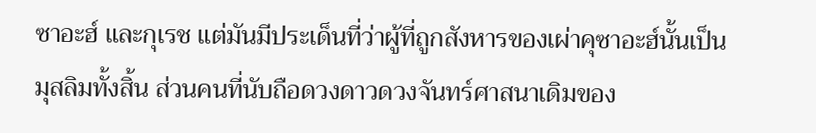ซาอะฮ์ และกุเรช แต่มันมีประเด็นที่ว่าผู้ที่ถูกสังหารของเผ่าคุซาอะฮ์นั้นเป็นมุสลิมทั้งสิ้น ส่วนคนที่นับถือดวงดาวดวงจันทร์ศาสนาเดิมของ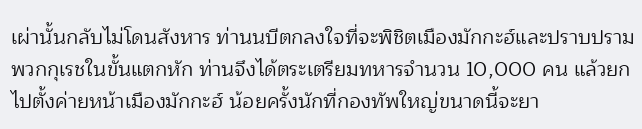เผ่านั้นกลับไม่โดนสังหาร ท่านนบีตกลงใจที่จะพิชิตเมืองมักกะฮ์และปราบปรามพวกกุเรชในขั้นแตกหัก ท่านจึงได้ตระเตรียมทหารจำนวน 10,000 คน แล้วยกไปตั้งค่ายหน้าเมืองมักกะฮ์ น้อยครั้งนักที่กองทัพใหญ่ขนาดนี้จะยา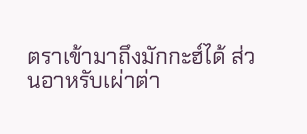ตราเข้ามาถึงมักกะฮ์ได้ ส่วนอาหรับเผ่าต่า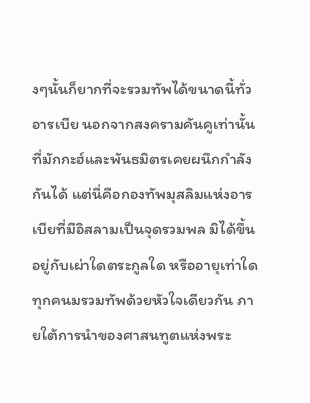งๆนั้นก็ยากที่จะรวมทัพได้ขนาดนี้ทั่วอารเบีย นอกจากสงครามคันคูเท่านั้นที่มักกะฮ์และพันธมิตรเคยผนึกกำลังกันได้ แต่นี่คือกองทัพมุสลิมแห่งอารเบียที่มีอิสลามเป็นจุดรวมพล มิได้ขึ้นอยู่กับเผ่าใดตระกูลใด หรืออายุเท่าใด ทุกคนมรวมทัพด้วยหัวใจเดียวกัน ภายใต้การนำของศาสนทูตแห่งพระ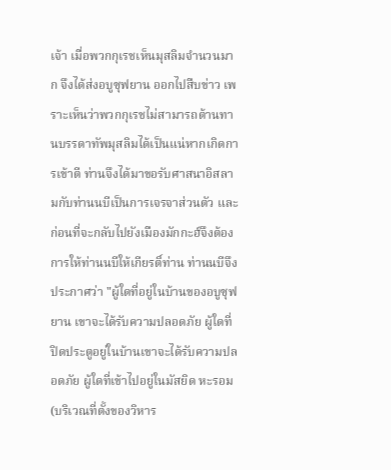เจ้า เมื่อพวกกุเรชเห็นมุสลิมจำนวนมาก จึงได้ส่งอบูซุฟยาน ออกไปสืบข่าว เพราะเห็นว่าพวกกุเรชไม่สามารถต้านทานบรรดาทัพมุสลิมได้เป็นแน่หากเกิดการเข้าตี ท่านจึงได้มาขอรับศาสนาอิสลามกับท่านนบีเป็นการเจรจาส่วนตัว และก่อนที่จะกลับไปยังเมืองมักกะฮ์จึงต้องการให้ท่านนบีให้เกียรติ์ท่าน ท่านนบีจึงประกาศว่า "ผู้ใดที่อยู่ในบ้านของอบูซุฟยาน เขาจะได้รับความปลอดภัย ผู้ใดที่ปิดประตูอยู่ในบ้านเขาจะได้รับความปลอดภัย ผู้ใดที่เข้าไปอยู่ในมัสยิด หะรอม(บริเวณที่ตั้งของวิหาร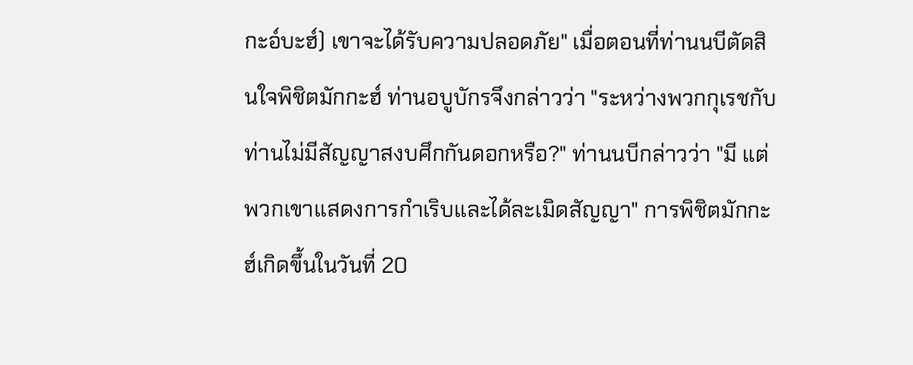กะอ์บะฮ์) เขาจะได้รับความปลอดภัย" เมื่อตอนที่ท่านนบีตัดสินใจพิชิตมักกะฮ์ ท่านอบูบักรจึงกล่าวว่า "ระหว่างพวกกุเรชกับท่านไม่มีสัญญาสงบศึกกันดอกหรือ?" ท่านนบีกล่าวว่า "มี แต่พวกเขาแสดงการกำเริบและได้ละเมิดสัญญา" การพิชิตมักกะฮ์เกิดขึ้นในวันที่ 20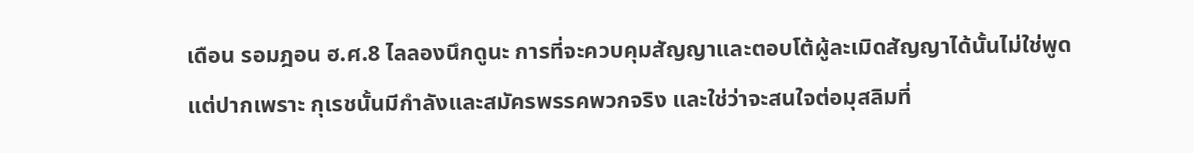เดือน รอมฎอน ฮ.ศ.8 ไลลองนึกดูนะ การที่จะควบคุมสัญญาและตอบโต้ผู้ละเมิดสัญญาได้นั้นไม่ใช่พูดแต่ปากเพราะ กุเรชนั้นมีกำลังและสมัครพรรคพวกจริง และใช่ว่าจะสนใจต่อมุสลิมที่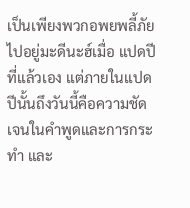เป็นเพียงพวกอพยพลี้ภัยไปอยู่มะดีนะฮ์เมื่อ แปดปีที่แล้วเอง แต่ภายในแปดปีนั้นถึงวันนี้คือความชัดเจนในคำพูดและการกระทำ และ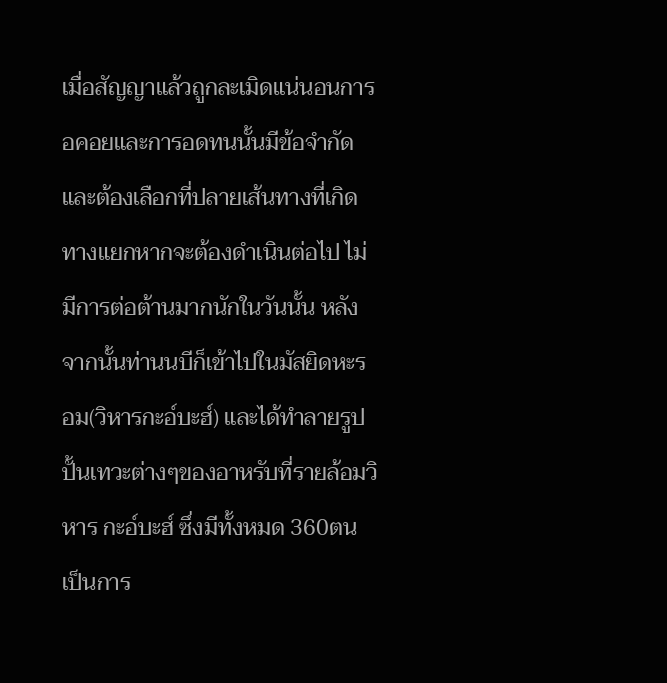เมื่อสัญญาแล้วถูกละเมิดแน่นอนการอคอยและการอดทนนั้นมีข้อจำกัดและต้องเลือกที่ปลายเส้นทางที่เกิดทางแยกหากจะต้องดำเนินต่อไป ไม่มีการต่อต้านมากนักในวันนั้น หลังจากนั้นท่านนบีก็เข้าไปในมัสยิดหะรอม(วิหารกะอ์บะฮ์) และได้ทำลายรูปปั้นเทวะต่างๆของอาหรับที่รายล้อมวิหาร กะอ์บะฮ์ ซึ่งมีทั้งหมด 360ตน เป็นการ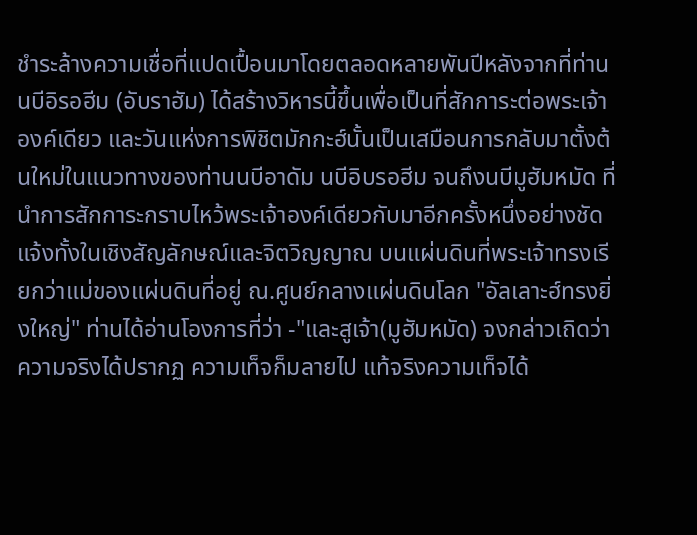ชำระล้างความเชื่อที่แปดเปื้อนมาโดยตลอดหลายพันปีหลังจากที่ท่านนบีอิรอฮีม (อับราฮัม) ได้สร้างวิหารนี้ขึ้นเพื่อเป็นที่สักการะต่อพระเจ้าองค์เดียว และวันแห่งการพิชิตมักกะฮ์นั้นเป็นเสมือนการกลับมาตั้งต้นใหม่ในแนวทางของท่านนบีอาดัม นบีอิบรอฮีม จนถึงนบีมูฮัมหมัด ที่นำการสักการะกราบไหว้พระเจ้าองค์เดียวกับมาอีกครั้งหนึ่งอย่างชัดแจ้งทั้งในเชิงสัญลักษณ์และจิตวิญญาณ บนแผ่นดินที่พระเจ้าทรงเรียกว่าแม่ของแผ่นดินที่อยู่ ณ.ศูนย์กลางแผ่นดินโลก "อัลเลาะฮ์ทรงยิ่งใหญ่" ท่านได้อ่านโองการที่ว่า -"และสูเจ้า(มูฮัมหมัด) จงกล่าวเถิดว่า ความจริงได้ปรากฏ ความเท็จก็มลายไป แท้จริงความเท็จได้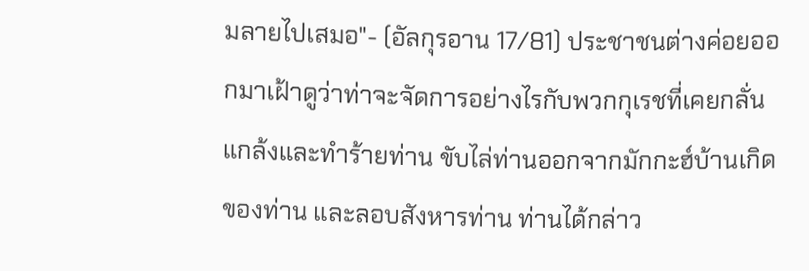มลายไปเสมอ"- (อัลกุรอาน 17/81) ประชาชนต่างค่อยออกมาเฝ้าดูว่าท่าจะจัดการอย่างไรกับพวกกุเรชที่เคยกลั่นแกล้งและทำร้ายท่าน ขับไล่ท่านออกจากมักกะฮ์บ้านเกิดของท่าน และลอบสังหารท่าน ท่านได้กล่าว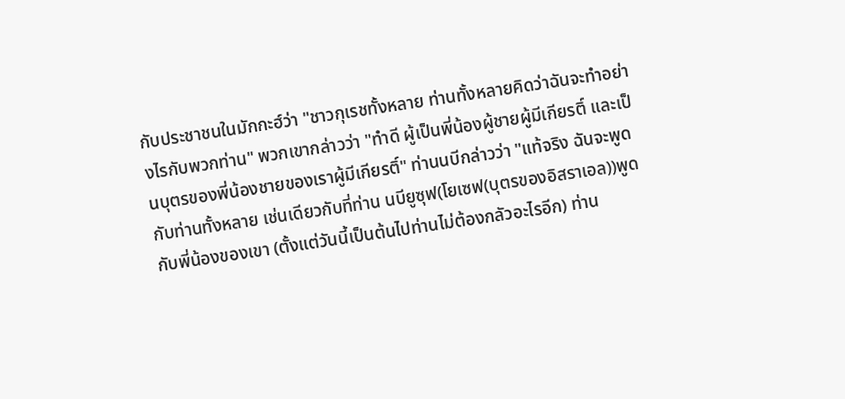กับประชาชนในมักกะฮ์ว่า "ชาวกุเรชทั้งหลาย ท่านทั้งหลายคิดว่าฉันจะทำอย่างไรกับพวกท่าน" พวกเขากล่าวว่า "ทำดี ผู้เป็นพี่น้องผู้ชายผู้มีเกียรติ์ และเป็นบุตรของพี่น้องชายของเราผู้มีเกียรติ์" ท่านนบีกล่าวว่า "แท้จริง ฉันจะพูดกับท่านทั้งหลาย เช่นเดียวกับที่ท่าน นบียูซุฟ(โยเซฟ(บุตรของอิสราเอล))พูดกับพี่น้องของเขา (ตั้งแต่วันนี้เป็นต้นไปท่านไม่ต้องกลัวอะไรอีก) ท่าน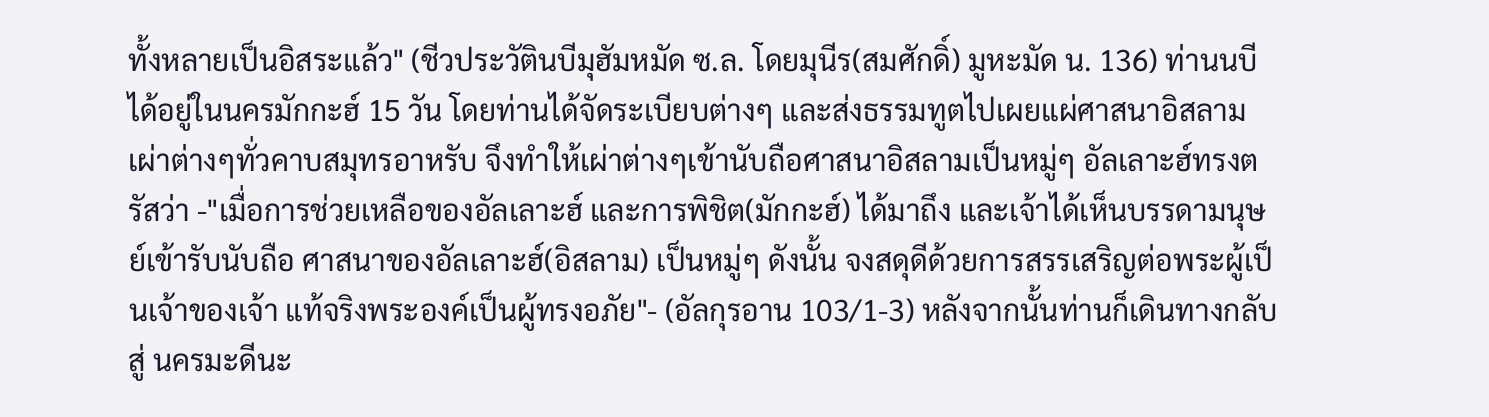ทั้งหลายเป็นอิสระแล้ว" (ชีวประวัตินบีมุฮัมหมัด ซ.ล. โดยมุนีร(สมศักดิ์) มูหะมัด น. 136) ท่านนบีได้อยู่ในนครมักกะฮ์ 15 วัน โดยท่านได้จัดระเบียบต่างๆ และส่งธรรมทูตไปเผยแผ่ศาสนาอิสลามเผ่าต่างๆทั่วคาบสมุทรอาหรับ จึงทำให้เผ่าต่างๆเข้านับถือศาสนาอิสลามเป็นหมู่ๆ อัลเลาะฮ์ทรงตรัสว่า -"เมื่อการช่วยเหลือของอัลเลาะฮ์ และการพิชิต(มักกะฮ์) ได้มาถึง และเจ้าได้เห็นบรรดามนุษย์เข้ารับนับถือ ศาสนาของอัลเลาะฮ์(อิสลาม) เป็นหมู่ๆ ดังนั้น จงสดุดีด้วยการสรรเสริญต่อพระผู้เป็นเจ้าของเจ้า แท้จริงพระองค์เป็นผู้ทรงอภัย"- (อัลกุรอาน 103/1-3) หลังจากนั้นท่านก็เดินทางกลับสู่ นครมะดีนะ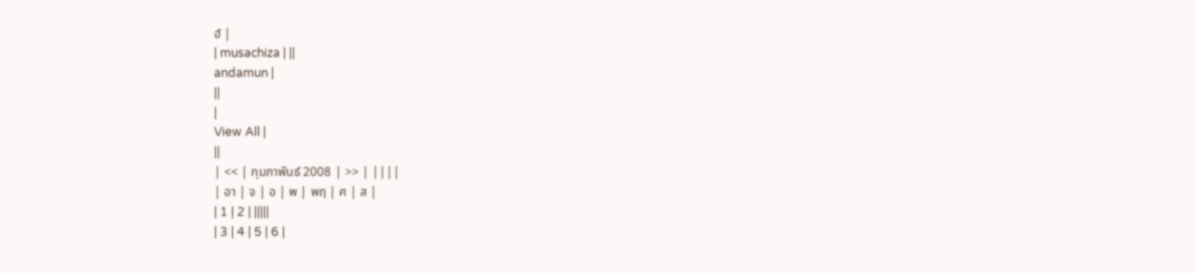ฮ์ |
| musachiza | ||
andamun |
||
|
View All |
||
| << | กุมภาพันธ์ 2008 | >> | ||||
| อา | จ | อ | พ | พฤ | ศ | ส |
| 1 | 2 | |||||
| 3 | 4 | 5 | 6 |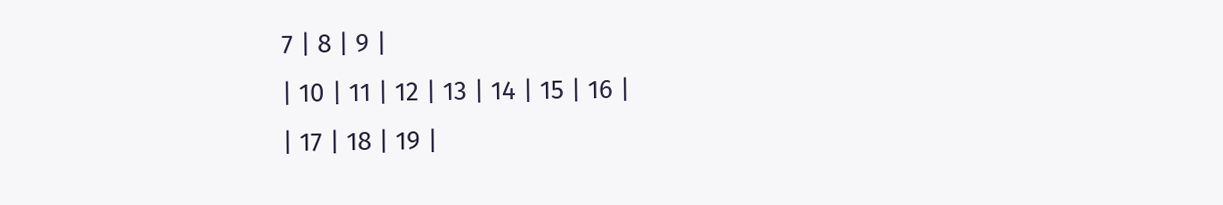7 | 8 | 9 |
| 10 | 11 | 12 | 13 | 14 | 15 | 16 |
| 17 | 18 | 19 |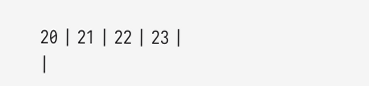20 | 21 | 22 | 23 |
|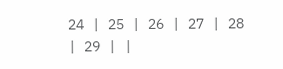24 | 25 | 26 | 27 | 28 | 29 | |